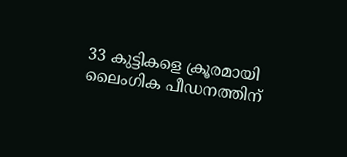33 കുട്ടികളെ ക്രൂരമായി ലൈംഗിക പീഡനത്തിന്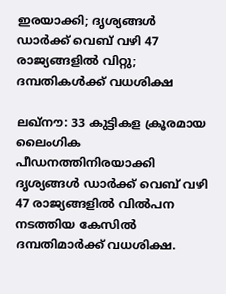ഇരയാക്കി; ദൃശ്യങ്ങള്‍ ഡാര്‍ക്ക് വെബ് വഴി 47 രാജ്യങ്ങളില്‍ വിറ്റു; ദമ്പതികള്‍ക്ക് വധശിക്ഷ

ലഖ്നൗ: 33 കുട്ടികള ക്രൂരമായ ലൈംഗിക പീഡനത്തിനിരയാക്കി ദൃശ്യങ്ങള്‍ ഡാര്‍ക്ക് വെബ് വഴി 47 രാജ്യങ്ങളില്‍ വില്‍പന നടത്തിയ കേസില്‍ ദമ്പതിമാര്‍ക്ക് വധശിക്ഷ.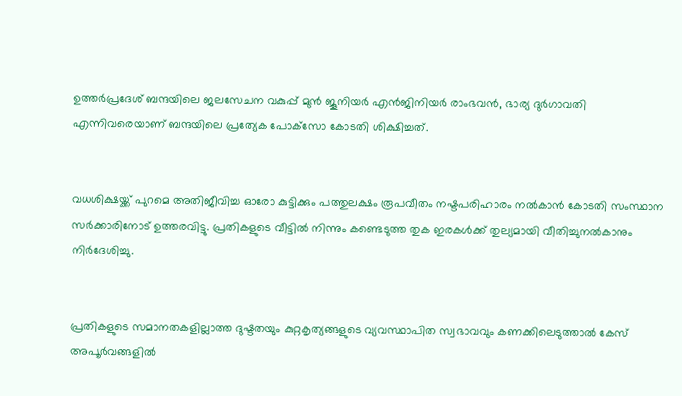ഉത്തര്‍പ്രദേശ് ബന്ദയിലെ ജലസേചന വകുപ്പ് മുന്‍ ജൂനിയര്‍ എന്‍ജിനിയര്‍ രാംഭവന്‍, ഭാര്യ ദുര്‍ഗാവതി എന്നിവരെയാണ് ബന്ദയിലെ പ്രത്യേക പോക്‌സോ കോടതി ശിക്ഷിച്ചത്.


വധശിക്ഷയ്ക്ക് പുറമെ അതിജീവിച്ച ഓരോ കുട്ടിക്കും പത്തുലക്ഷം രൂപവീതം നഷ്ടപരിഹാരം നല്‍കാന്‍ കോടതി സംസ്ഥാന സര്‍ക്കാരിനോട് ഉത്തരവിട്ടു. പ്രതികളുടെ വീട്ടില്‍ നിന്നും കണ്ടെടുത്ത തുക ഇരകള്‍ക്ക് തുല്യമായി വീതിച്ചുനല്‍കാനും നിര്‍ദേശിച്ചു.


പ്രതികളുടെ സമാനതകളില്ലാത്ത ദുഷ്ടതയും കുറ്റകൃത്യങ്ങളുടെ വ്യവസ്ഥാപിത സ്വഭാവവും കണക്കിലെടുത്താല്‍ കേസ് അപൂര്‍വങ്ങളില്‍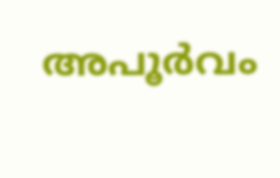അപൂര്‍വം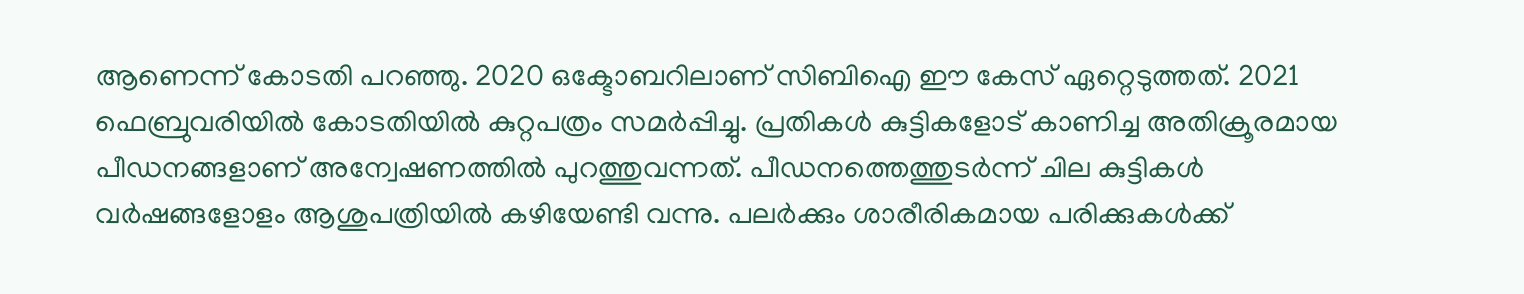ആണെന്ന് കോടതി പറഞ്ഞു. 2020 ഒക്ടോബറിലാണ് സിബിഐ ഈ കേസ് ഏറ്റെടുത്തത്. 2021 ഫെബ്രുവരിയില്‍ കോടതിയില്‍ കുറ്റപത്രം സമര്‍പ്പിച്ചു. പ്രതികള്‍ കുട്ടികളോട് കാണിച്ച അതിക്രൂരമായ പീഡനങ്ങളാണ് അന്വേഷണത്തില്‍ പുറത്തുവന്നത്. പീഡനത്തെത്തുടര്‍ന്ന് ചില കുട്ടികള്‍ വര്‍ഷങ്ങളോളം ആശുപത്രിയില്‍ കഴിയേണ്ടി വന്നു. പലര്‍ക്കും ശാരീരികമായ പരിക്കുകള്‍ക്ക്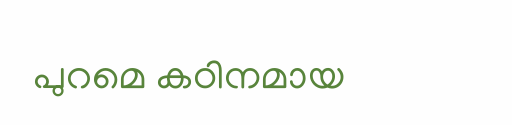പുറമെ കഠിനമായ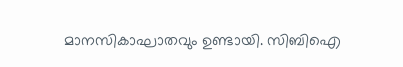മാനസികാഘാതവും ഉണ്ടായി. സിബിഐ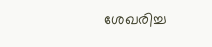ശേഖരിച്ച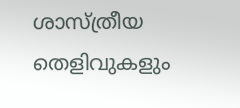ശാസ്ത്രീയ തെളിവുകളും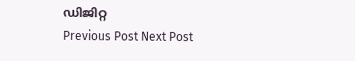ഡിജിറ്റ
Previous Post Next Post